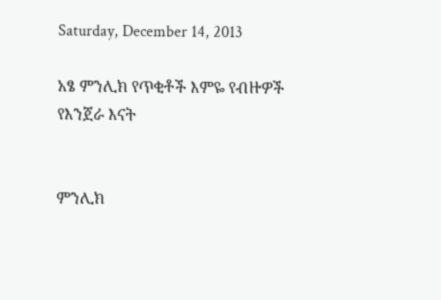Saturday, December 14, 2013

አፄ ምንሊክ የጥቂቶች እምዬ የብዙዎች የእንጀራ እናት


ምንሊክ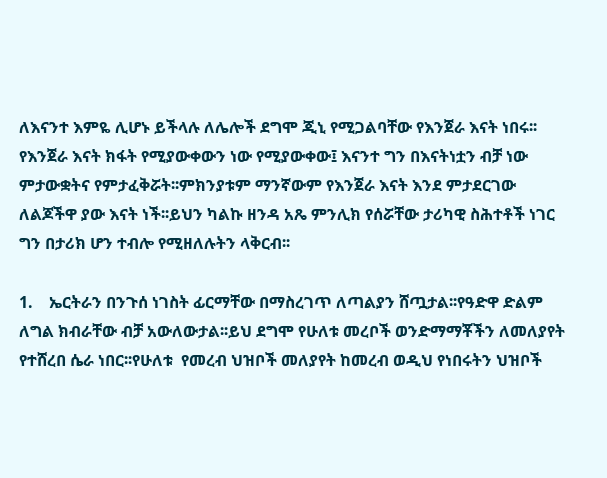ለእናንተ እምዬ ሊሆኑ ይችላሉ ለሌሎች ደግሞ ጂኒ የሚጋልባቸው የእንጀራ እናት ነበሩ፡፡ የእንጀራ እናት ክፋት የሚያውቀውን ነው የሚያውቀው፤ እናንተ ግን በእናትነቷን ብቻ ነው ምታውቋትና የምታፈቅሯት፡፡ምክንያቱም ማንኛውም የእንጀራ እናት እንደ ምታደርገው ለልጆችዋ ያው እናት ነች፡፡ይህን ካልኩ ዘንዳ አጼ ምንሊክ የሰሯቸው ታሪካዊ ስሕተቶች ነገር ግን በታሪክ ሆን ተብሎ የሚዘለሉትን ላቅርብ፡፡

1.    ኤርትራን በንጉሰ ነገስት ፊርማቸው በማስረገጥ ለጣልያን ሸጧታል፡፡የዓድዋ ድልም ለግል ክብራቸው ብቻ አውለውታል፡፡ይህ ደግሞ የሁለቱ መረቦች ወንድማማቾችን ለመለያየት  የተሸረበ ሴራ ነበር፡፡የሁለቱ  የመረብ ህዝቦች መለያየት ከመረብ ወዲህ የነበሩትን ህዝቦች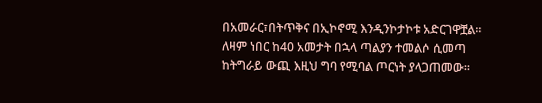በአመራር፣በትጥቅና በኢኮኖሚ እንዲንኮታኮቱ አድርገዋቿል፡፡ለዛም ነበር ከ40 አመታት በኋላ ጣልያን ተመልሶ ሲመጣ ከትግራይ ውጪ እዚህ ግባ የሚባል ጦርነት ያላጋጠመው፡፡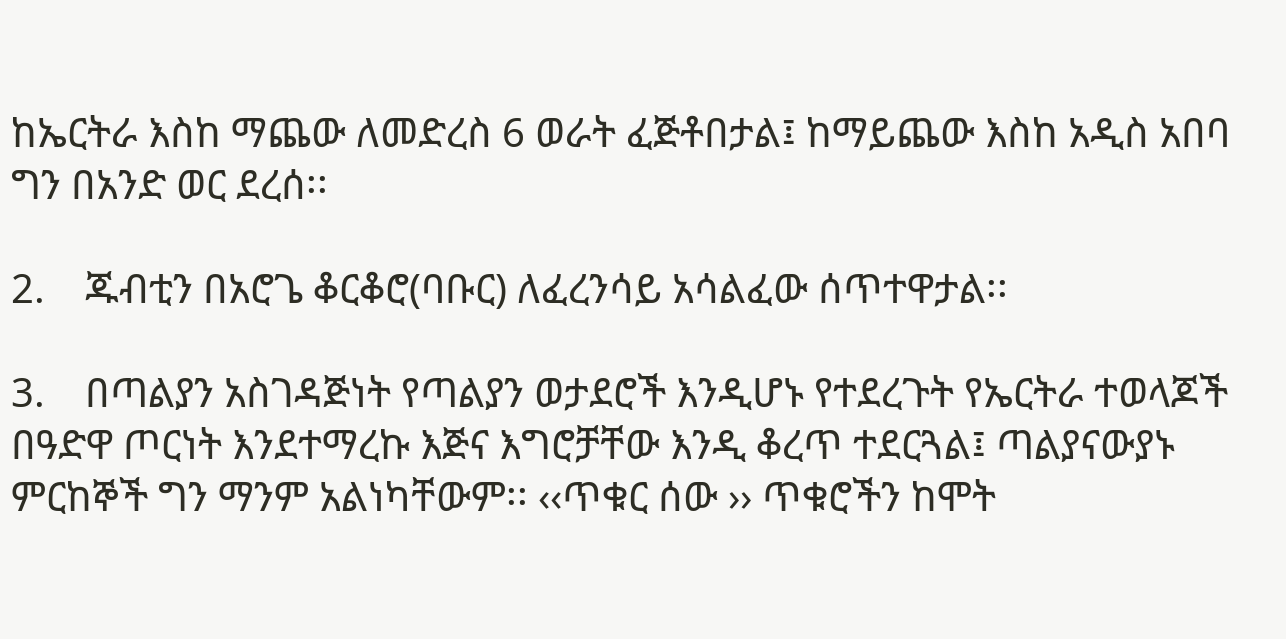ከኤርትራ እስከ ማጨው ለመድረስ 6 ወራት ፈጅቶበታል፤ ከማይጨው እስከ አዲስ አበባ ግን በአንድ ወር ደረሰ፡፡

2.    ጁብቲን በአሮጌ ቆርቆሮ(ባቡር) ለፈረንሳይ አሳልፈው ሰጥተዋታል፡፡

3.    በጣልያን አስገዳጅነት የጣልያን ወታደሮች እንዲሆኑ የተደረጉት የኤርትራ ተወላጆች በዓድዋ ጦርነት እንደተማረኩ እጅና እግሮቻቸው እንዲ ቆረጥ ተደርጓል፤ ጣልያናውያኑ ምርከኞች ግን ማንም አልነካቸውም፡፡ ‹‹ጥቁር ሰው ›› ጥቁሮችን ከሞት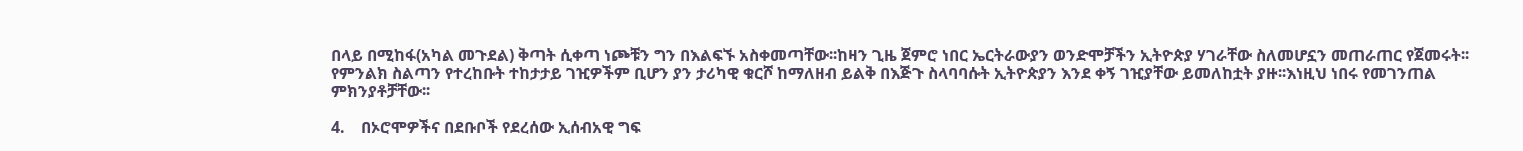በላይ በሚከፋ(አካል መጉደል) ቅጣት ሲቀጣ ነጮቹን ግን በእልፍኙ አስቀመጣቸው፡፡ከዛን ጊዜ ጀምሮ ነበር ኤርትራውያን ወንድሞቻችን ኢትዮጵያ ሃገራቸው ስለመሆኗን መጠራጠር የጀመሩት፡፡የምንልክ ስልጣን የተረከቡት ተከታታይ ገዢዎችም ቢሆን ያን ታሪካዊ ቁርሾ ከማለዘብ ይልቅ በእጅጉ ስላባባሱት ኢትዮጵያን እንደ ቀኝ ገዢያቸው ይመለከቷት ያዙ፡፡እነዚህ ነበሩ የመገንጠል ምክንያቶቻቸው፡፡

4.    በኦሮሞዎችና በደቡቦች የደረሰው ኢሰብአዊ ግፍ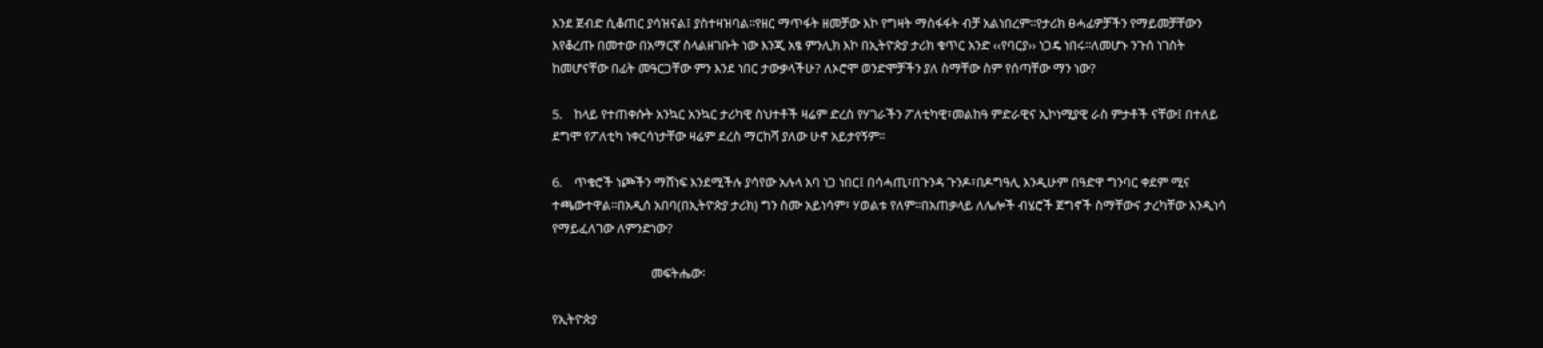እንደ ጀብድ ሲቆጠር ያሳዝናል፤ ያስተዛዝባል፡፡የዘር ማጥፋት ዘመቻው እኮ የግዛት ማስፋፋት ብቻ አልነበረም፡፡የታሪክ ፀሓፊዎቻችን የማይመቻቸውን እየቆረጡ በመተው በአማርኛ ስላልዘገቡት ነው እንጂ አፄ ምንሊክ እኮ በኢትዮጵያ ታሪክ ቁጥር አንድ ‹‹የባርያ›› ነጋዴ ነበሩ፡፡ለመሆኑ ንጉሰ ነገስት ከመሆናቸው በፊት መዓርጋቸው ምን እንደ ነበር ታውቃላችሁ? ለኦሮሞ ወንድሞቻችን ያለ ስማቸው ስም የሰጣቸው ማን ነው?

5.    ከላይ የተጠቀሱት አንኳር አንኳር ታሪካዊ ስህተቶች ዛሬም ድረስ የሃገራችን ፖለቲካዊ፣መልከዓ ምድራዊና ኢኮነሚያዊ ራስ ምታቶች ናቸው፤ በተለይ ደግሞ የፖለቲካ ነቀርሳነታቸው ዛሬም ደረስ ማርከሻ ያለው ሁኖ አይታየኝም፡፡

6.    ጥቁሮች ነጮችን ማሸነፍ እንደሚችሉ ያሳየው አሉላ አባ ነጋ ነበር፤ በሳሓጢ፣በጉንዳ ጉንዶ፣በዶግዓሊ እንዲሁም በዓድዋ ግንባር ቀደም ሚና ተጫውተዋል፡፡በአዲሰ አበባ(በኢትዮጵያ ታሪክ) ግን ስሙ አይነሳም፣ ሃወልቱ የለም፡፡በአጠቃላይ ለሌሎች ብሄሮች ጀግኖች ስማቸውና ታረካቸው እንዲነሳ የማይፈለገው ለምንድነው?

                                 መፍትሔው፡

የኢትዮጵያ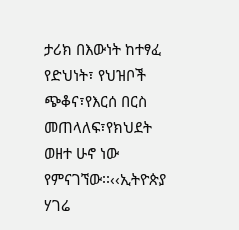ታሪክ በእውነት ከተፃፈ የድህነት፣ የህዝቦች ጭቆና፣የእርሰ በርስ መጠላለፍ፣የክህደት ወዘተ ሁኖ ነው የምናገኘው፡፡‹‹ኢትዮጵያ ሃገሬ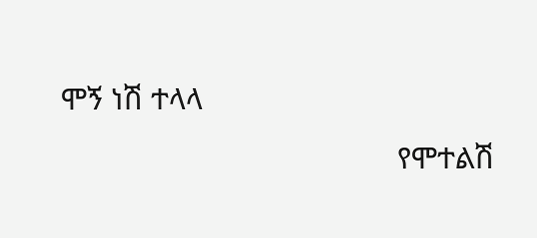ሞኝ ነሽ ተላላ
                                          የሞተልሽ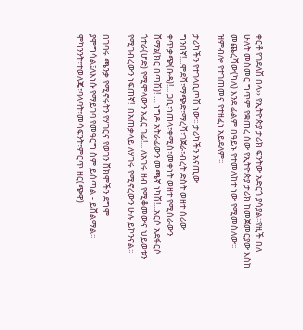ቀርቶ የገደለሽ በላ›› የኢትዮጵያ ታሪክ ፍንትው አድርጎ ያሳያል፡፡የዚች በለ ሁለት መስመር ግጥም የቋጠረ ሰው የኢትዮጵያ ታሪክ ከመጀመርያው እስከ መጨረሻው(ካለ) እንደ ፊልም በዓይኑ የተመለከተ ነው የሚመስለው፡፡ዝምብሎ የተገጠመና የተዘፈነ አይደለም፡፡

ታሪካችን የተገላቢጦሽ ነው፡፡ ታሪካችን አናጢው ግንበኛ!...ሞደሻ፣ማጭድ፣ማረሻ፣ገጀራ፣ብረት ድስት ወዘተ ሰሪው ቀጥቃጭ(ቡዳ)!... ጋቢ፣ነጠላ፣ቀሚስ፣መቀነት ወዘተ የሚሰራውን ሸማኔ(ክር በጣሽ)! … ነግዶ አትራፊውን መጫኛ ነካሽ!...አርሶ አደፋርሶ ጎተራ(ሆድ) የሚሞላውን አፈር ገፊ!... ለአገሩ ዘብ የሚቆመውና ህይወቱን የሚገብረውን ነፍጠኛ!  በአጠቃላይ ለሃገሩ የሚኖረውን ሁሉ ይኮንናል፡፡

በገባሩ ጫንቃ የሚኖሩትን የሃገርና የወገን ሸክሞችን ደግሞ ያሞግሳል፤ለእነሱ የማይገባ የመዓርግ ስም ይሰጣል - ይሸልማል፡፡ ሞካንንት፣ተወለጄ፣ባላባት፣መሳፍንት፣ምርጥ ዘር(ጭዋ)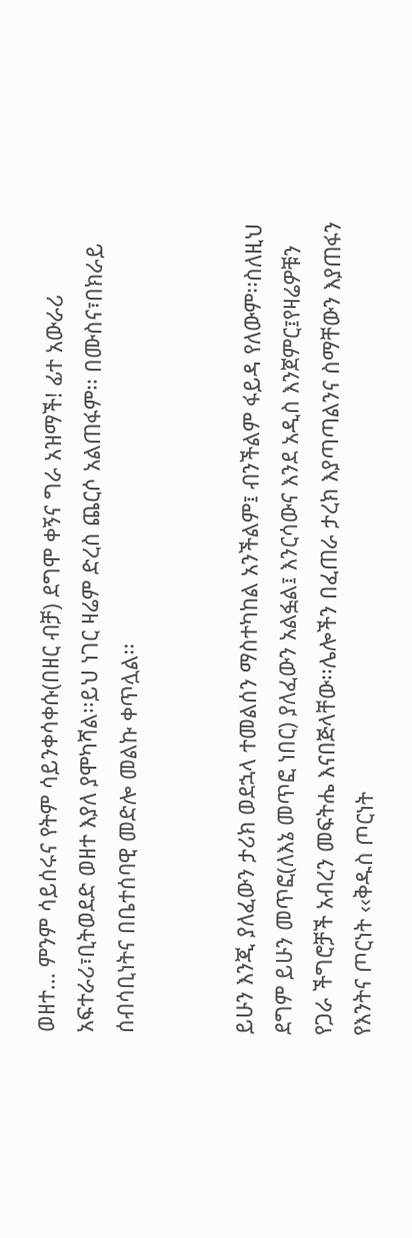ወዘተ… ምንም ሳይሰሩና የትም ሳይንቀሳቀሱ(በዘር ብቻ) ደግሞ ቀኝና ግራ አዝማች! ፊተ አውራሪ አፍተራሪ፣ቢትወደድ ወዘተ እያለ ያሞካሻል፡፡ይህ ነገር ዛሬም ድረስ ጨርሶ አልጠፋም፡፡ በሙስና፣በክራይ ሰብሳቢነትና በቤተሰባዊ መድሎ መልኩ ቀጥሏል፡፡


ይሁን እንጂ ያለፈውን ታሪክ ወደኋላ ተመልሰን ማስተካከል አንችልም፤ ብንችልም ፋይዳ የለውም፡፡ስለዚህ ደግም ይሁን መጥፎ(ለእኔ መጥፎ ነበር) ያለፈውን አልፏል፤ እንርሳውና እንደ አዲስ እንጀምር፤የዛሬዎቹን የጋራ ችግሮቻች አብረን መፍትሔ እናበጅላቸው፡፡ሌሎችን በፈጠራ ታረክ እያጣጣልንና ስማቸውን እያጠፋን የእንትና ጦርነት ‹‹ቅዱስ ጦርነት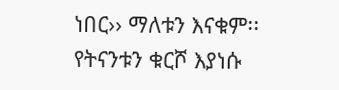ነበር›› ማለቱን እናቁም፡፡ የትናንቱን ቁርሾ እያነሱ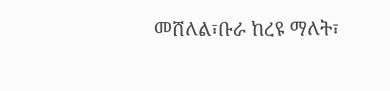መሸለል፣ቡራ ከረዩ ማለት፣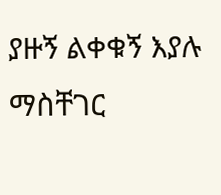ያዙኝ ልቀቁኝ እያሉ ማስቸገር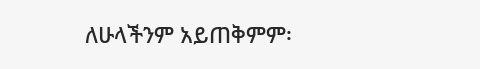ለሁላችንም አይጠቅምም፡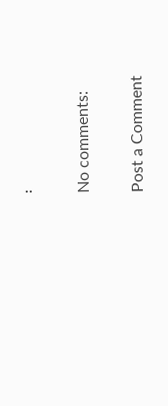፡

No comments:

Post a Comment